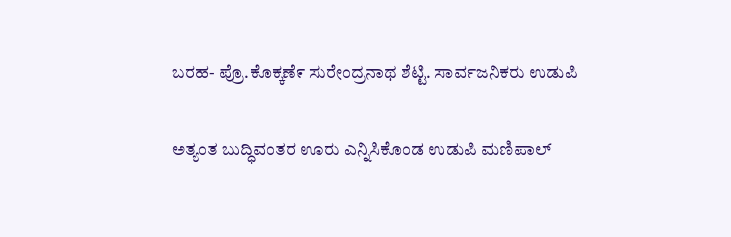ಬರಹ- ಪ್ರೊ.ಕೊಕ್ಕಣೆ೯ ಸುರೇಂದ್ರನಾಥ ಶೆಟ್ಟಿ. ಸಾರ್ವಜನಿಕರು ಉಡುಪಿ

ಅತ್ಯಂತ ಬುದ್ಧಿವಂತರ ಊರು ಎನ್ನಿಸಿಕೊಂಡ ಉಡುಪಿ ಮಣಿಪಾಲ್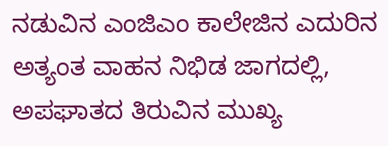ನಡುವಿನ ಎಂಜಿಎಂ ಕಾಲೇಜಿನ ಎದುರಿನ ಅತ್ಯಂತ ವಾಹನ ನಿಭಿಡ ಜಾಗದಲ್ಲಿ, ಅಪಘಾತದ ತಿರುವಿನ ಮುಖ್ಯ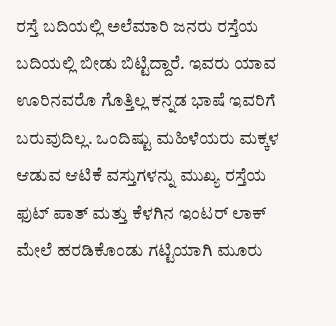ರಸ್ತೆ ಬದಿಯಲ್ಲಿ ಅಲೆಮಾರಿ ಜನರು ರಸ್ತೆಯ ಬದಿಯಲ್ಲಿ ಬೀಡು ಬಿಟ್ಟಿದ್ದಾರೆ. ಇವರು ಯಾವ ಊರಿನವರೊ ಗೊತ್ತಿಲ್ಲ ಕನ್ನಡ ಭಾಷೆ ಇವರಿಗೆ ಬರುವುದಿಲ್ಲ. ಒಂದಿಷ್ಟು ಮಹಿಳೆಯರು ಮಕ್ಕಳ ಆಡುವ ಆಟಿಕೆ ವಸ್ತುಗಳನ್ನು ಮುಖ್ಯ ರಸ್ತೆಯ ಫುಟ್ ಪಾತ್ ಮತ್ತು ಕೆಳಗಿನ ಇಂಟರ್ ಲಾಕ್ ಮೇಲೆ ಹರಡಿಕೊಂಡು ಗಟ್ಟಿಯಾಗಿ ಮೂರು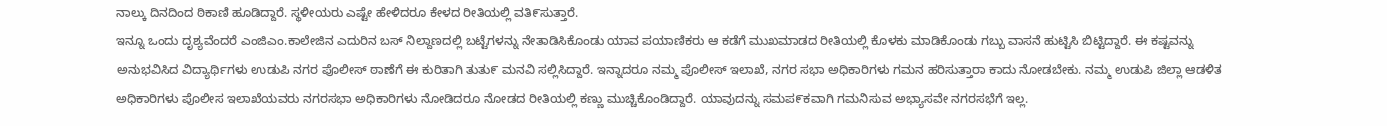ನಾಲ್ಕು ದಿನದಿಂದ ಠಿಕಾಣಿ ಹೂಡಿದ್ದಾರೆ. ಸ್ಥಳೀಯರು ಎಷ್ಟೇ ಹೇಳಿದರೂ ಕೇಳದ ರೀತಿಯಲ್ಲಿ ವತಿ೯ಸುತ್ತಾರೆ.
ಇನ್ನೂ ಒಂದು ದೃಶ್ಯವೆಂದರೆ ಎಂಜಿಎಂ.ಕಾಲೇಜಿನ ಎದುರಿನ ಬಸ್ ನಿಲ್ದಾಣದಲ್ಲಿ ಬಟ್ಟೆಗಳನ್ನು ನೇತಾಡಿಸಿಕೊಂಡು ಯಾವ ಪಯಾಣಿಕರು ಆ ಕಡೆಗೆ ಮುಖಮಾಡದ ರೀತಿಯಲ್ಲಿ ಕೊಳಕು ಮಾಡಿಕೊಂಡು ಗಬ್ಬು ವಾಸನೆ ಹುಟ್ಟಿಸಿ ಬಿಟ್ಟಿದ್ದಾರೆ. ಈ ಕಷ್ಟವನ್ನು ಅನುಭವಿಸಿದ ವಿದ್ಯಾರ್ಥಿಗಳು ಉಡುಪಿ ನಗರ ಪೊಲೀಸ್ ಠಾಣೆಗೆ ಈ ಕುರಿತಾಗಿ ತುತು೯ ಮನವಿ ಸಲ್ಲಿಸಿದ್ದಾರೆ. ಇನ್ನಾದರೂ ನಮ್ಮ ಪೊಲೀಸ್ ಇಲಾಖೆ, ನಗರ ಸಭಾ ಅಧಿಕಾರಿಗಳು ಗಮನ ಹರಿಸುತ್ತಾರಾ ಕಾದು ನೋಡಬೇಕು. ನಮ್ಮ ಉಡುಪಿ ಜಿಲ್ಲಾ ಆಡಳಿತ ಅಧಿಕಾರಿಗಳು ಪೊಲೀಸ ಇಲಾಖೆಯವರು ನಗರಸಭಾ ಅಧಿಕಾರಿಗಳು ನೋಡಿದರೂ ನೋಡದ ರೀತಿಯಲ್ಲಿ ಕಣ್ಣು ಮುಚ್ಚಿಕೊಂಡಿದ್ದಾರೆ. ಯಾವುದನ್ನು ಸಮಪ೯ಕವಾಗಿ ಗಮನಿಸುವ ಅಭ್ಯಾಸವೇ ನಗರಸಭೆಗೆ ಇಲ್ಲ.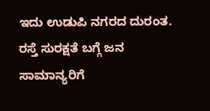ಇದು ಉಡುಪಿ ನಗರದ ದುರಂತ. ರಸ್ತೆ ಸುರಕ್ಷತೆ ಬಗ್ಗೆ ಜನ ಸಾಮಾನ್ಯರಿಗೆ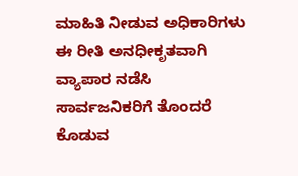ಮಾಹಿತಿ ನೀಡುವ ಅಧಿಕಾರಿಗಳು ಈ ರೀತಿ ಅನಧೀಕೃತವಾಗಿ ವ್ಯಾಪಾರ ನಡೆಸಿ ಸಾರ್ವಜನಿಕರಿಗೆ ತೊಂದರೆ ಕೊಡುವ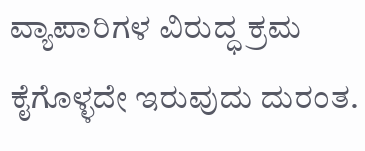ವ್ಯಾಪಾರಿಗಳ ವಿರುದ್ಧ ಕ್ರಮ ಕೈಗೊಳ್ಳದೇ ಇರುವುದು ದುರಂತ.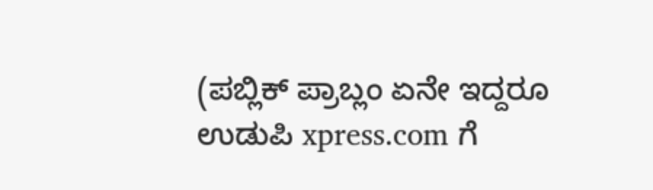(ಪಬ್ಲಿಕ್ ಪ್ರಾಬ್ಲಂ ಏನೇ ಇದ್ದರೂ ಉಡುಪಿ xpress.com ಗೆ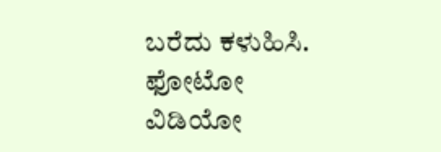ಬರೆದು ಕಳುಹಿಸಿ. ಫೋಟೋ ವಿಡಿಯೋ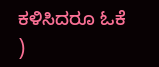ಕಳಿಸಿದರೂ ಓಕೆ )